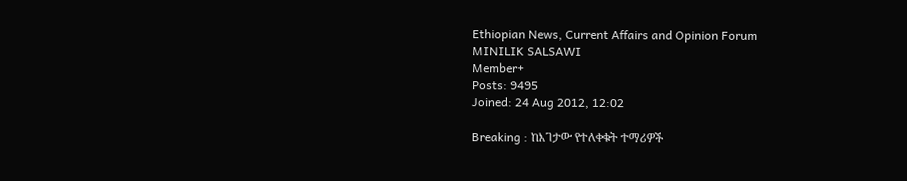Ethiopian News, Current Affairs and Opinion Forum
MINILIK SALSAWI
Member+
Posts: 9495
Joined: 24 Aug 2012, 12:02

Breaking : ከእገታው የተለቀቁት ተማሪዎች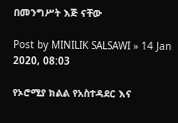በመንግሥት እጅ ናቸው

Post by MINILIK SALSAWI » 14 Jan 2020, 08:03

የኦሮሚያ ክልል የአስተዳደር እና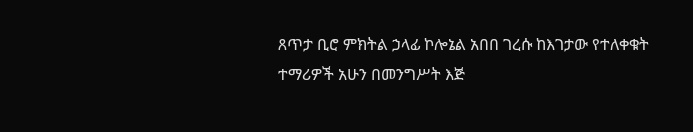ጸጥታ ቢሮ ምክትል ኃላፊ ኮሎኔል አበበ ገረሱ ከእገታው የተለቀቁት ተማሪዎች አሁን በመንግሥት እጅ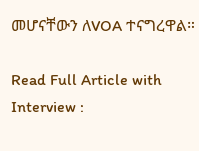መሆናቸውን ለVOA ተናግረዋል።

Read Full Article with Interview :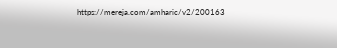https://mereja.com/amharic/v2/200163